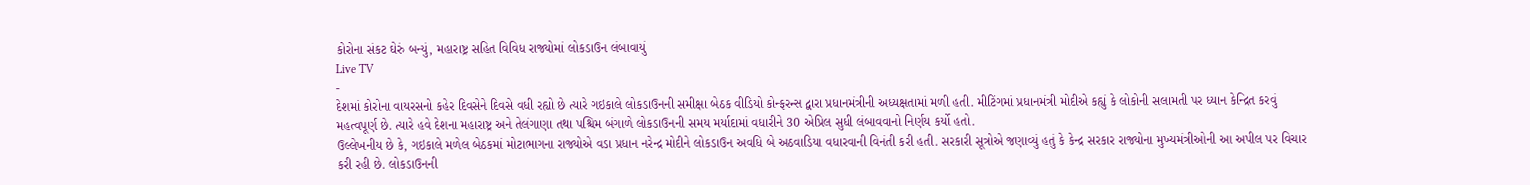કોરોના સંકટ ઘેરું બન્યું, મહારાષ્ટ્ર સહિત વિવિધ રાજ્યોમાં લોકડાઉન લંબાવાયું
Live TV
-
દેશમાં કોરોના વાયરસનો કહેર દિવસેને દિવસે વધી રહ્યો છે ત્યારે ગઇકાલે લોકડાઉનની સમીક્ષા બેઠક વીડિયો કોન્ફરન્સ દ્વારા પ્રધાનમંત્રીની અધ્યક્ષતામાં મળી હતી. મીટિંગમાં પ્રધાનમંત્રી મોદીએ કહ્યું કે લોકોની સલામતી પર ધ્યાન કેન્દ્રિત કરવું મહત્વપૂર્ણ છે. ત્યારે હવે દેશના મહારાષ્ટ્ર અને તેલંગાણા તથા પશ્ચિમ બંગાળે લોકડાઉનની સમય મર્યાદામાં વધારીને 30 એપ્રિલ સુધી લંબાવવાનો નિર્ણય કર્યો હતો.
ઉલ્લેખનીય છે કે, ગઇકાલે મળેલ બેઠકમાં મોટાભાગના રાજ્યોએ વડા પ્રધાન નરેન્દ્ર મોદીને લોકડાઉન અવધિ બે અઠવાડિયા વધારવાની વિનંતી કરી હતી. સરકારી સૂત્રોએ જણાવ્યું હતું કે કેન્દ્ર સરકાર રાજ્યોના મુખ્યમંત્રીઓની આ અપીલ પર વિચાર કરી રહી છે. લોકડાઉનની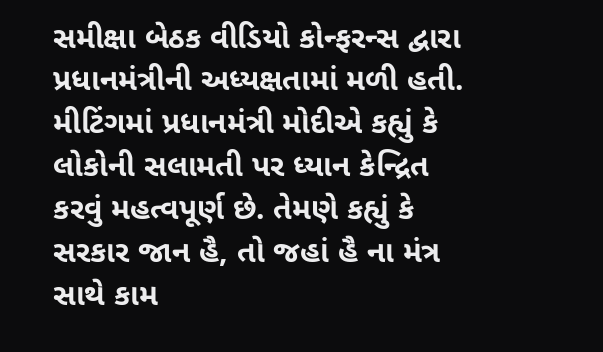સમીક્ષા બેઠક વીડિયો કોન્ફરન્સ દ્વારા પ્રધાનમંત્રીની અધ્યક્ષતામાં મળી હતી. મીટિંગમાં પ્રધાનમંત્રી મોદીએ કહ્યું કે લોકોની સલામતી પર ધ્યાન કેન્દ્રિત કરવું મહત્વપૂર્ણ છે. તેમણે કહ્યું કે સરકાર જાન હૈ, તો જહાં હૈ ના મંત્ર સાથે કામ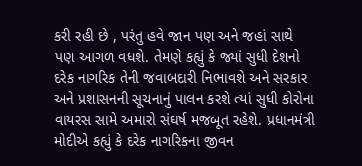કરી રહી છે , પરંતુ હવે જાન પણ અને જહાં સાથે પણ આગળ વધશે. તેમણે કહ્યું કે જ્યાં સુધી દેશનો દરેક નાગરિક તેની જવાબદારી નિભાવશે અને સરકાર અને પ્રશાસનની સૂચનાનું પાલન કરશે ત્યાં સુધી કોરોના વાયરસ સામે અમારો સંઘર્ષ મજબૂત રહેશે. પ્રધાનમંત્રી મોદીએ કહ્યું કે દરેક નાગરિકના જીવન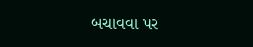બચાવવા પર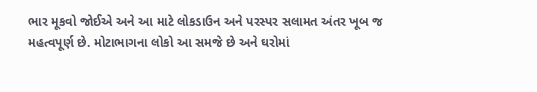ભાર મૂકવો જોઈએ અને આ માટે લોકડાઉન અને પરસ્પર સલામત અંતર ખૂબ જ મહત્વપૂર્ણ છે. મોટાભાગના લોકો આ સમજે છે અને ઘરોમાં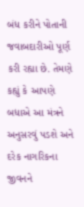બંધ કરીને પોતાની જવાબદારીઓ પૂર્ણ કરી રહ્યા છે. તેમણે કહ્યું કે આપણે બધાએ આ મંત્રને અનુસરવું પડશે અને દરેક નાગરિકના જીવનને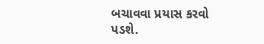બચાવવા પ્રયાસ કરવો પડશે.